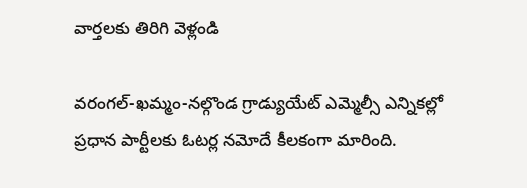వార్తలకు తిరిగి వెళ్లండి

వరంగల్-ఖమ్మం-నల్గొండ గ్రాడ్యుయేట్ ఎమ్మెల్సీ ఎన్నికల్లో ప్రధాన పార్టీలకు ఓటర్ల నమోదే కీలకంగా మారింది.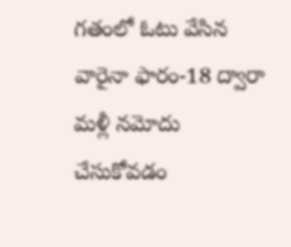గతంలో ఓటు వేసిన వారైనా ఫారం-18 ద్వారా మళ్లీ నమోదు చేసుకోవడం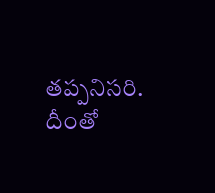తప్పనిసరి.
దీంతో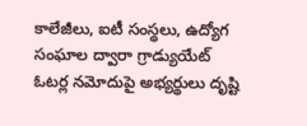కాలేజీలు, ఐటీ సంస్థలు, ఉద్యోగ సంఘాల ద్వారా గ్రాడ్యుయేట్ ఓటర్ల నమోదుపై అభ్యర్థులు దృష్టి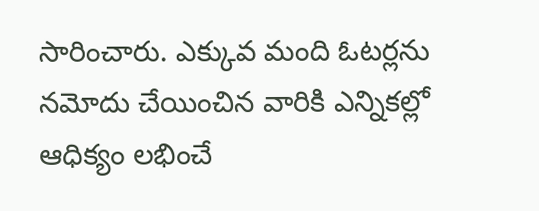సారించారు. ఎక్కువ మంది ఓటర్లను నమోదు చేయించిన వారికి ఎన్నికల్లో ఆధిక్యం లభించే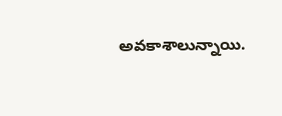అవకాశాలున్నాయి.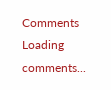Comments
Loading comments...